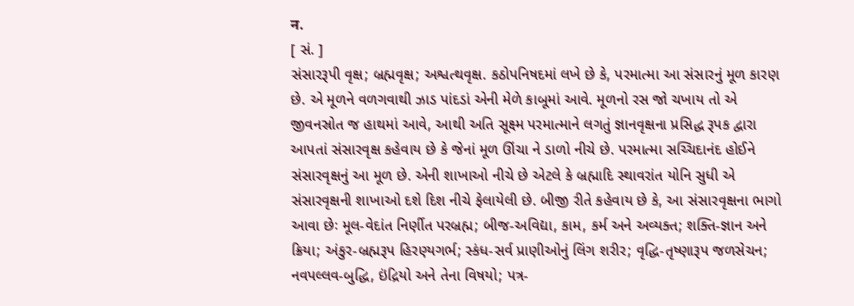न.
[ સં. ]
સંસારરૂપી વૃક્ષ; બ્રહ્મવૃક્ષ; અશ્વત્થવૃક્ષ. કઠોપનિષદમાં લખે છે કે, પરમાત્મા આ સંસારનું મૂળ કારણ છે. એ મૂળને વળગવાથી ઝાડ પાંદડાં એની મેળે કાબૂમાં આવે. મૂળનો રસ જો ચખાય તો એ જીવનસ્રોત જ હાથમાં આવે, આથી અતિ સૂક્ષ્મ પરમાત્માને લગતું જ્ઞાનવૃક્ષના પ્રસિદ્ધ રૂપક દ્વારા આપતાં સંસારવૃક્ષ કહેવાય છે કે જેનાં મૂળ ઊંચા ને ડાળો નીચે છે. પરમાત્મા સચ્ચિદાનંદ હોઈને સંસારવૃક્ષનું આ મૂળ છે. એની શાખાઓ નીચે છે એટલે કે બ્રહ્માદિ સ્થાવરાંત યોનિ સુધી એ સંસારવૃક્ષની શાખાઓ દશે દિશ નીચે ફેલાયેલી છે. બીજી રીતે કહેવાય છે કે, આ સંસારવૃક્ષના ભાગો આવા છેઃ મૂલ-વેદાંત નિર્ણીત પરબ્રહ્મ; બીજ-અવિદ્યા, કામ, કર્મ અને અવ્યક્ત; શક્તિ-જ્ઞાન અને ક્રિયા; અંકુર-બ્રહ્મરૂપ હિરણ્યગર્ભ; સ્કંધ-સર્વ પ્રાણીઓનું લિંગ શરીર; વૃદ્ધિ-તૃષ્ણારૂપ જળસેચન; નવપલ્લવ-બુદ્ધિ, ઇંદ્રિયો અને તેના વિષયો; પત્ર-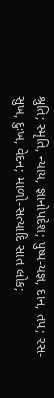શ્રુતિ; સ્મૃતિ, ન્યાય, જ્ઞાનોપદેશ; પુષ્પ-યજ્ઞ, દાન, તપ; રસ-સુખ, દુઃખ, વેદન; માળો-સત્યાદિ સાત લોક;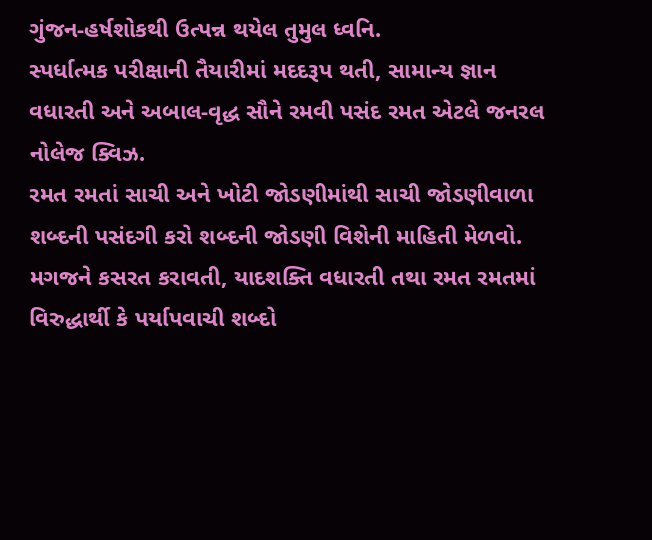ગુંજન-હર્ષશોકથી ઉત્પન્ન થયેલ તુમુલ ધ્વનિ.
સ્પર્ધાત્મક પરીક્ષાની તૈયારીમાં મદદરૂપ થતી, સામાન્ય જ્ઞાન વધારતી અને અબાલ-વૃદ્ધ સૌને રમવી પસંદ રમત એટલે જનરલ નોલેજ ક્વિઝ.
રમત રમતાં સાચી અને ખોટી જોડણીમાંથી સાચી જોડણીવાળા શબ્દની પસંદગી કરો શબ્દની જોડણી વિશેની માહિતી મેળવો.
મગજને કસરત કરાવતી, યાદશક્તિ વધારતી તથા રમત રમતમાં વિરુદ્ધાર્થી કે પર્યાપવાચી શબ્દો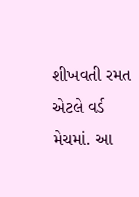શીખવતી રમત એટલે વર્ડ મેચમાં. આ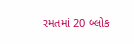રમતમાં 20 બ્લોક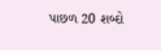પાછળ 20 શબ્દો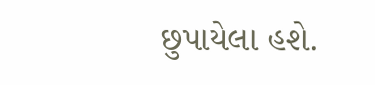છુપાયેલા હશે.